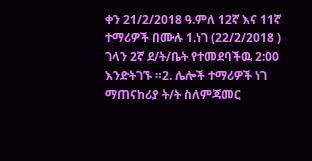ቀን 21/2/2018 ዓ.ምለ 12ኛ እና 11ኛ ተማሪዎች በሙሉ 1.ነገ (22/2/2018 ) ገላን 2ኛ ደ/ት/ቤት የተመደባችዉ 2:00 እንድትገኙ ።2. ሌሎች ተማሪዎች ነገ ማጠናከሪያ ት/ት ስለምጃመር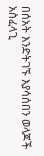በሰአት እንድትገኙ እያሳሰበን ወላጆች አስፈላጊ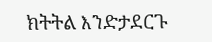ክትትል እንድታደርጉ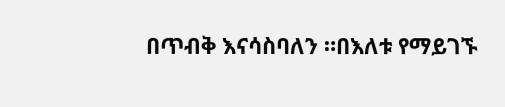በጥብቅ እናሳስባለን ።በእለቱ የማይገኙ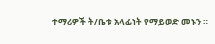ተማሪዎች ት/ቤቱ አላፊነት የማይወድ መኑን ።